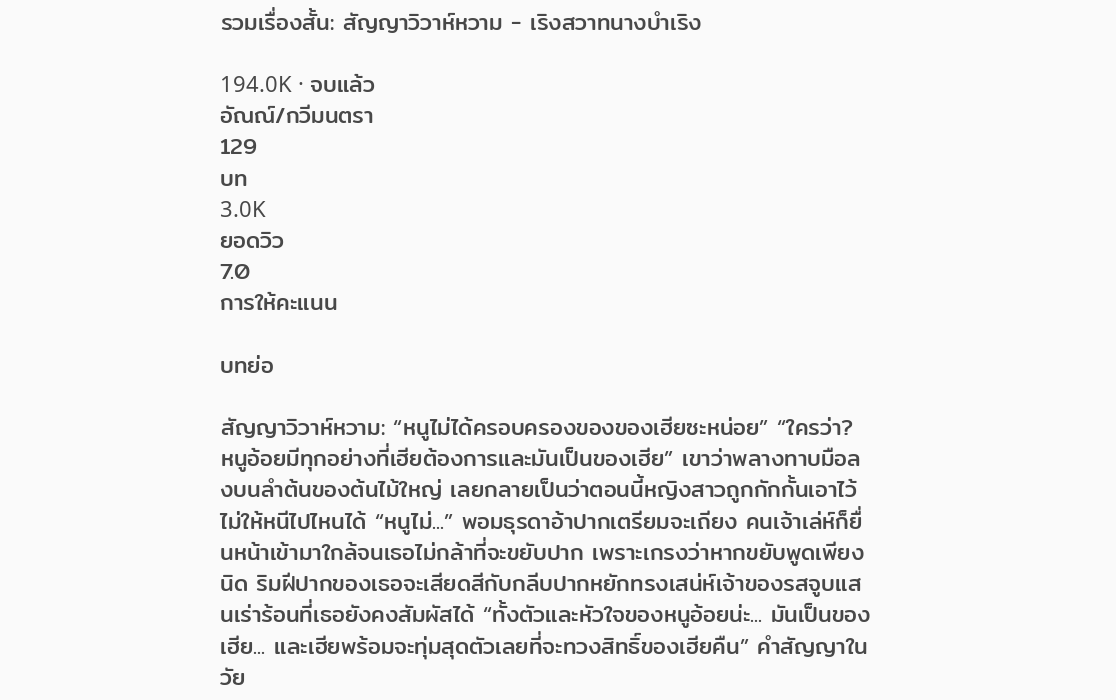รวมเรื่องสั้น: สัญญาวิวาห์หวาม - เริงสวาทนางบำเริง

194.0K · จบแล้ว
อัณณ์/กวีมนตรา
129
บท
3.0K
ยอดวิว
7.0
การให้คะแนน

บทย่อ

สัญญาวิวาห์หวาม: “หนูไม่ได้ครอบครองของของเฮียซะหน่อย” “ใครว่า? หนูอ้อยมีทุกอย่างที่เฮียต้องการและมันเป็นของเฮีย” เขาว่าพลางทาบมือลงบนลำต้นของต้นไม้ใหญ่ เลยกลายเป็นว่าตอนนี้หญิงสาวถูกกักกั้นเอาไว้ไม่ให้หนีไปไหนได้ “หนูไม่...” พอมธุรดาอ้าปากเตรียมจะเถียง คนเจ้าเล่ห์ก็ยื่นหน้าเข้ามาใกล้จนเธอไม่กล้าที่จะขยับปาก เพราะเกรงว่าหากขยับพูดเพียงนิด ริมฝีปากของเธอจะเสียดสีกับกลีบปากหยักทรงเสน่ห์เจ้าของรสจูบแสนเร่าร้อนที่เธอยังคงสัมผัสได้ “ทั้งตัวและหัวใจของหนูอ้อยน่ะ... มันเป็นของเฮีย... และเฮียพร้อมจะทุ่มสุดตัวเลยที่จะทวงสิทธิ์ของเฮียคืน” คำสัญญาในวัย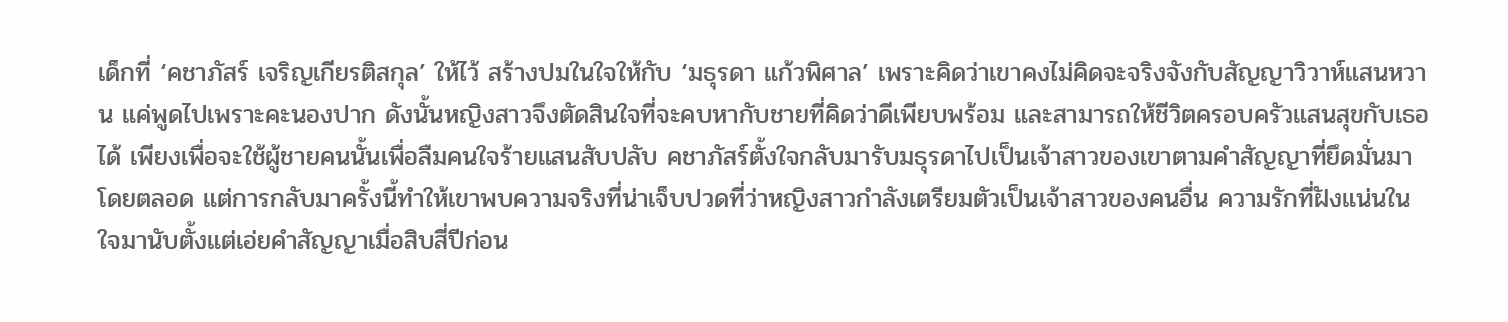เด็กที่ ‘คชาภัสร์ เจริญเกียรติสกุล’ ให้ไว้ สร้างปมในใจให้กับ ‘มธุรดา แก้วพิศาล’ เพราะคิดว่าเขาคงไม่คิดจะจริงจังกับสัญญาวิวาห์แสนหวาน แค่พูดไปเพราะคะนองปาก ดังนั้นหญิงสาวจึงตัดสินใจที่จะคบหากับชายที่คิดว่าดีเพียบพร้อม และสามารถให้ชีวิตครอบครัวแสนสุขกับเธอได้ เพียงเพื่อจะใช้ผู้ชายคนนั้นเพื่อลืมคนใจร้ายแสนสับปลับ คชาภัสร์ตั้งใจกลับมารับมธุรดาไปเป็นเจ้าสาวของเขาตามคำสัญญาที่ยึดมั่นมาโดยตลอด แต่การกลับมาครั้งนี้ทำให้เขาพบความจริงที่น่าเจ็บปวดที่ว่าหญิงสาวกำลังเตรียมตัวเป็นเจ้าสาวของคนอื่น ความรักที่ฝังแน่นในใจมานับตั้งแต่เอ่ยคำสัญญาเมื่อสิบสี่ปีก่อน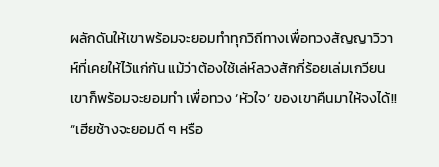ผลักดันให้เขาพร้อมจะยอมทำทุกวิถีทางเพื่อทวงสัญญาวิวาห์ที่เคยให้ไว้แก่กัน แม้ว่าต้องใช้เล่ห์ลวงสักกี่ร้อยเล่มเกวียน เขาก็พร้อมจะยอมทำ เพื่อทวง ‘หัวใจ’ ของเขาคืนมาให้จงได้!! “เฮียช้างจะยอมดี ๆ หรือ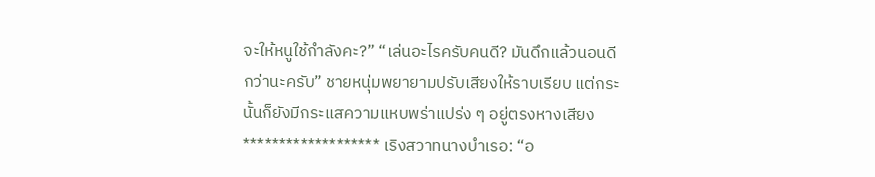จะให้หนูใช้กำลังคะ?” “เล่นอะไรครับคนดี? มันดึกแล้วนอนดีกว่านะครับ” ชายหนุ่มพยายามปรับเสียงให้ราบเรียบ แต่กระนั้นก็ยังมีกระแสความแหบพร่าแปร่ง ๆ อยู่ตรงหางเสียง ******************* เริงสวาทนางบำเรอ: “อ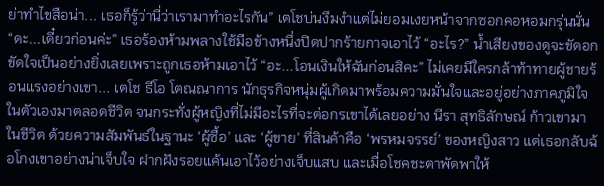ย่าทำไขสือน่า... เธอก็รู้ว่านี่ว่าเรามาทำอะไรกัน” เตโชบ่นงึมงำแต่ไม่ยอมเงยหน้าจากซอกคอหอมกรุ่นนั่น “ดะ...เดี๋ยวก่อนค่ะ” เธอร้องห้ามพลางใช้มือข้างหนึ่งปิดปากร้ายกาจเอาไว้ “อะไร?” น้ำเสียงของดูจะขัดอกขัดใจเป็นอย่างยิ่งเลยเพราะถูกเธอห้ามเอาไว้ “อะ...โอนเงินให้ฉันก่อนสิคะ” ไม่เคยมีใครกล้าท้าทายผู้ชายร้อนแรงอย่างเขา... เตโช ธีโอ โตณณาการ นักธุรกิจหนุ่มผู้เกิดมาพร้อมความมั่นใจและอยู่อย่างภาคภูมิใจในตัวเองมาตลอดชีวิต จนกระทั่งผู้หญิงที่ไม่มีอะไรที่จะต่อกรเขาได้เลยอย่าง นีรา สุทธิลักษณ์ ก้าวเขามาในชีวิต ด้วยความสัมพันธ์ในฐานะ ‘ผู้ซื้อ’ และ ‘ผู้ขาย’ ที่สินค้าคือ ‘พรหมจรรย์’ ของหญิงสาว แต่เธอกลับฉ้อโกงเขาอย่างน่าเจ็บใจ ฝากฝังรอยแค้นเอาไว้อย่างเจ็บแสบ และเมื่อโชคชะตาพัดพาให้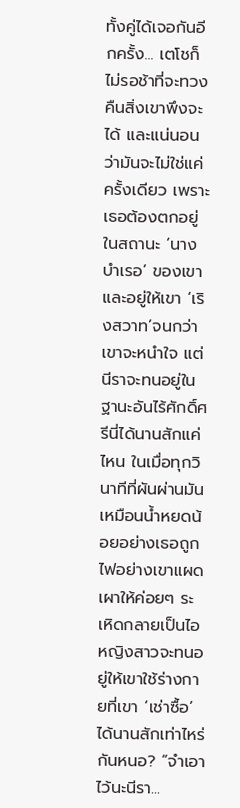ทั้งคู่ได้เจอกันอีกครั้ง... เตโชก็ไม่รอช้าที่จะทวงคืนสิ่งเขาพึงจะได้ และแน่นอนว่ามันจะไม่ใช่แค่ครั้งเดียว เพราะเธอต้องตกอยู่ในสถานะ ‘นางบำเรอ’ ของเขา และอยู่ให้เขา ‘เริงสวาท’จนกว่าเขาจะหนำใจ แต่นีราจะทนอยู่ในฐานะอันไร้ศักดิ์ศรีนี่ได้นานสักแค่ไหน ในเมื่อทุกวินาทีที่ผันผ่านมันเหมือนน้ำหยดน้อยอย่างเธอถูกไฟอย่างเขาแผดเผาให้ค่อยๆ ระเหิดกลายเป็นไอ หญิงสาวจะทนอยู่ให้เขาใช้ร่างกายที่เขา ‘เช่าซื้อ’ ได้นานสักเท่าไหร่กันหนอ? “จำเอาไว้นะนีรา...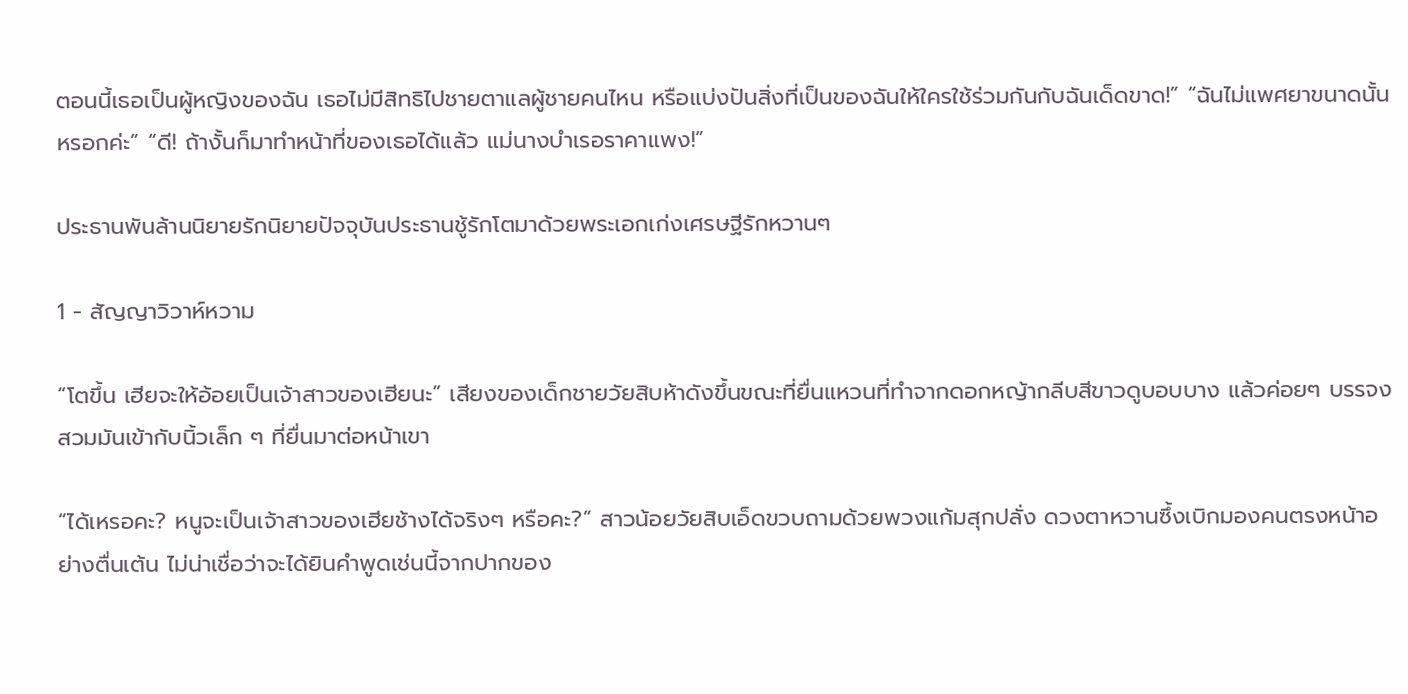ตอนนี้เธอเป็นผู้หญิงของฉัน เธอไม่มีสิทธิไปชายตาแลผู้ชายคนไหน หรือแบ่งปันสิ่งที่เป็นของฉันให้ใครใช้ร่วมกันกับฉันเด็ดขาด!” “ฉันไม่แพศยาขนาดนั้นหรอกค่ะ” “ดี! ถ้างั้นก็มาทำหน้าที่ของเธอได้แล้ว แม่นางบำเรอราคาแพง!”

ประธานพันล้านนิยายรักนิยายปัจจุบันประธานชู้รักโตมาด้วยพระเอกเก่งเศรษฐีรักหวานๆ

1 - สัญญาวิวาห์หวาม

“โตขึ้น เฮียจะให้อ้อยเป็นเจ้าสาวของเฮียนะ” เสียงของเด็กชายวัยสิบห้าดังขึ้นขณะที่ยื่นแหวนที่ทำจากดอกหญ้ากลีบสีขาวดูบอบบาง แล้วค่อยๆ บรรจงสวมมันเข้ากับนิ้วเล็ก ๆ ที่ยื่นมาต่อหน้าเขา

“ได้เหรอคะ? หนูจะเป็นเจ้าสาวของเฮียช้างได้จริงๆ หรือคะ?” สาวน้อยวัยสิบเอ็ดขวบถามด้วยพวงแก้มสุกปลั่ง ดวงตาหวานซึ้งเบิกมองคนตรงหน้าอย่างตื่นเต้น ไม่น่าเชื่อว่าจะได้ยินคำพูดเช่นนี้จากปากของ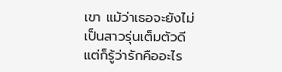เขา แม้ว่าเธอจะยังไม่เป็นสาวรุ่นเต็มตัวดี แต่ก็รู้ว่ารักคืออะไร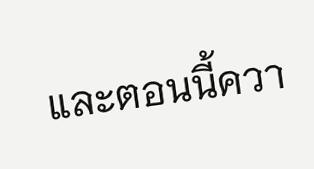และตอนนี้ควา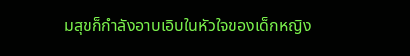มสุขก็กำลังอาบเอิบในหัวใจของเด็กหญิง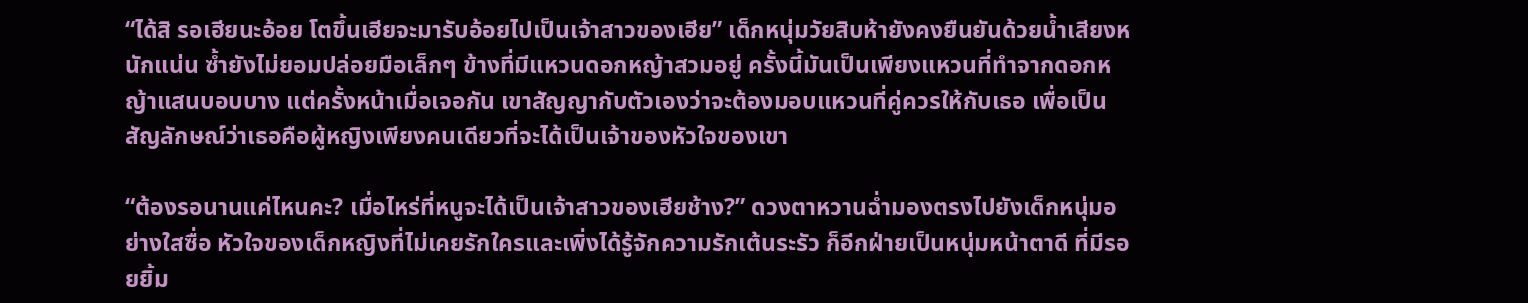“ได้สิ รอเฮียนะอ้อย โตขึ้นเฮียจะมารับอ้อยไปเป็นเจ้าสาวของเฮีย” เด็กหนุ่มวัยสิบห้ายังคงยืนยันด้วยน้ำเสียงหนักแน่น ซ้ำยังไม่ยอมปล่อยมือเล็กๆ ข้างที่มีแหวนดอกหญ้าสวมอยู่ ครั้งนี้มันเป็นเพียงแหวนที่ทำจากดอกหญ้าแสนบอบบาง แต่ครั้งหน้าเมื่อเจอกัน เขาสัญญากับตัวเองว่าจะต้องมอบแหวนที่คู่ควรให้กับเธอ เพื่อเป็นสัญลักษณ์ว่าเธอคือผู้หญิงเพียงคนเดียวที่จะได้เป็นเจ้าของหัวใจของเขา

“ต้องรอนานแค่ไหนคะ? เมื่อไหร่ที่หนูจะได้เป็นเจ้าสาวของเฮียช้าง?” ดวงตาหวานฉ่ำมองตรงไปยังเด็กหนุ่มอย่างใสซื่อ หัวใจของเด็กหญิงที่ไม่เคยรักใครและเพิ่งได้รู้จักความรักเต้นระรัว ก็อีกฝ่ายเป็นหนุ่มหน้าตาดี ที่มีรอยยิ้ม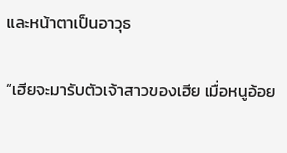และหน้าตาเป็นอาวุธ

“เฮียจะมารับตัวเจ้าสาวของเฮีย เมื่อหนูอ้อย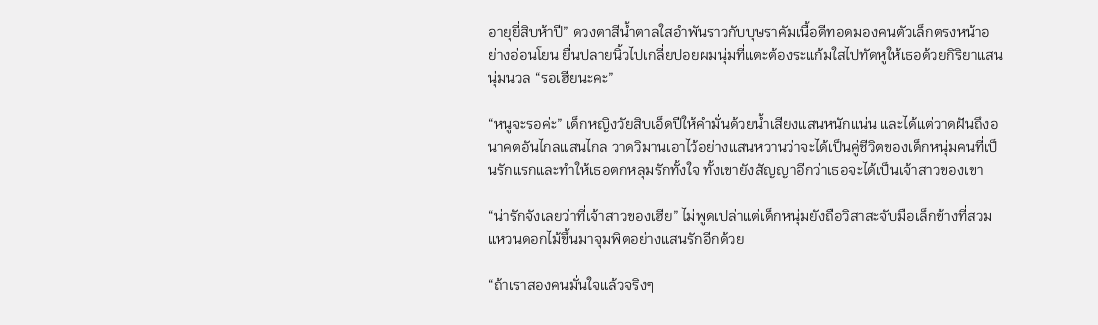อายุยี่สิบห้าปี” ดวงตาสีน้ำตาลใสอำพันราวกับบุษราคัมเนื้อดีทอดมองคนตัวเล็กตรงหน้าอย่างอ่อนโยน ยื่นปลายนิ้วไปเกลี่ยปอยผมนุ่มที่แตะต้องระแก้มใสไปทัดหูให้เธอด้วยกิริยาแสนนุ่มนวล “รอเฮียนะคะ”

“หนูจะรอค่ะ” เด็กหญิงวัยสิบเอ็ดปีให้คำมั่นด้วยน้ำเสียงแสนหนักแน่น และได้แต่วาดฝันถึงอนาคตอันไกลแสนไกล วาดวิมานเอาไว้อย่างแสนหวานว่าจะได้เป็นคู่ชีวิตของเด็กหนุ่มคนที่เป็นรักแรกและทำให้เธอตกหลุมรักทั้งใจ ทั้งเขายังสัญญาอีกว่าเธอจะได้เป็นเจ้าสาวของเขา

“น่ารักจังเลยว่าที่เจ้าสาวของเฮีย” ไม่พูดเปล่าแต่เด็กหนุ่มยังถือวิสาสะจับมือเล็กข้างที่สวมแหวนดอกไม้ขึ้นมาจุมพิตอย่างแสนรักอีกด้วย

“ถ้าเราสองคนมั่นใจแล้วจริงๆ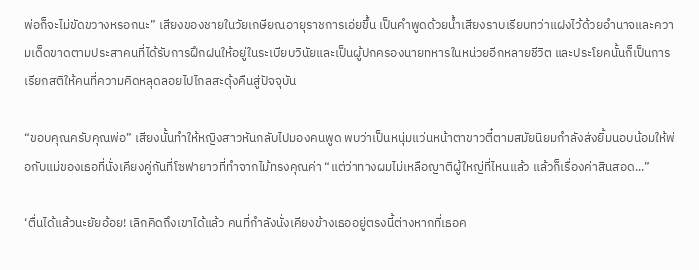พ่อก็จะไม่ขัดขวางหรอกนะ” เสียงของชายในวัยเกษียณอายุราชการเอ่ยขึ้น เป็นคำพูดด้วยน้ำเสียงราบเรียบทว่าแฝงไว้ด้วยอำนาจและความเด็ดขาดตามประสาคนที่ได้รับการฝึกฝนให้อยู่ในระเบียบวินัยและเป็นผู้ปกครองนายทหารในหน่วยอีกหลายชีวิต และประโยคนั้นก็เป็นการเรียกสติให้คนที่ความคิดหลุดลอยไปไกลสะดุ้งคืนสู่ปัจจุบัน

“ขอบคุณครับคุณพ่อ” เสียงนั้นทำให้หญิงสาวหันกลับไปมองคนพูด พบว่าเป็นหนุ่มแว่นหน้าตาขาวตี๋ตามสมัยนิยมกำลังส่งยิ้มนอบน้อมให้พ่อกับแม่ของเธอที่นั่งเคียงคู่กันที่โซฟายาวที่ทำจากไม้ทรงคุณค่า “แต่ว่าทางผมไม่เหลือญาติผู้ใหญ่ที่ไหนแล้ว แล้วก็เรื่องค่าสินสอด...”

‘ตื่นได้แล้วนะยัยอ้อย! เลิกคิดถึงเขาได้แล้ว คนที่กำลังนั่งเคียงข้างเธออยู่ตรงนี้ต่างหากที่เธอค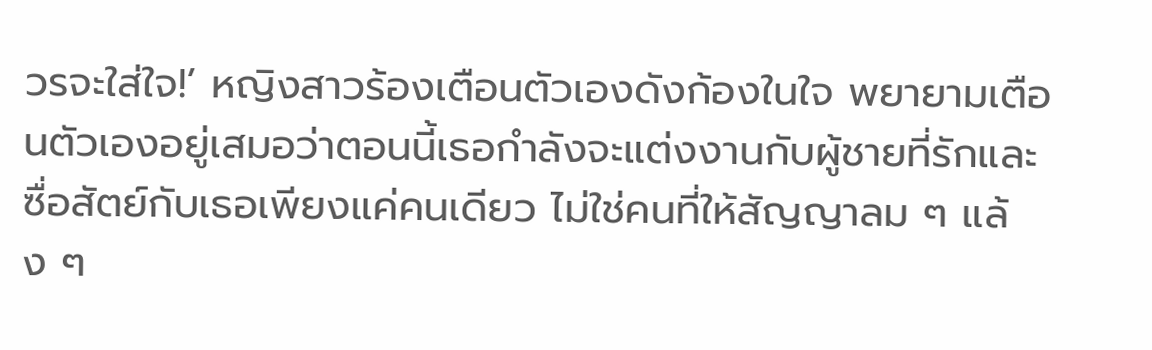วรจะใส่ใจ!’ หญิงสาวร้องเตือนตัวเองดังก้องในใจ พยายามเตือนตัวเองอยู่เสมอว่าตอนนี้เธอกำลังจะแต่งงานกับผู้ชายที่รักและซื่อสัตย์กับเธอเพียงแค่คนเดียว ไม่ใช่คนที่ให้สัญญาลม ๆ แล้ง ๆ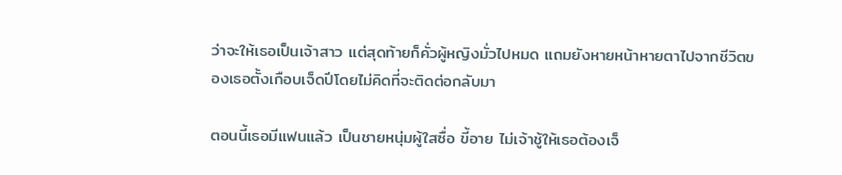ว่าจะให้เธอเป็นเจ้าสาว แต่สุดท้ายก็คั่วผู้หญิงมั่วไปหมด แถมยังหายหน้าหายตาไปจากชีวิตของเธอตั้งเกือบเจ็ดปีโดยไม่คิดที่จะติดต่อกลับมา

ตอนนี้เธอมีแฟนแล้ว เป็นชายหนุ่มผู้ใสซื่อ ขี้อาย ไม่เจ้าชู้ให้เธอต้องเจ็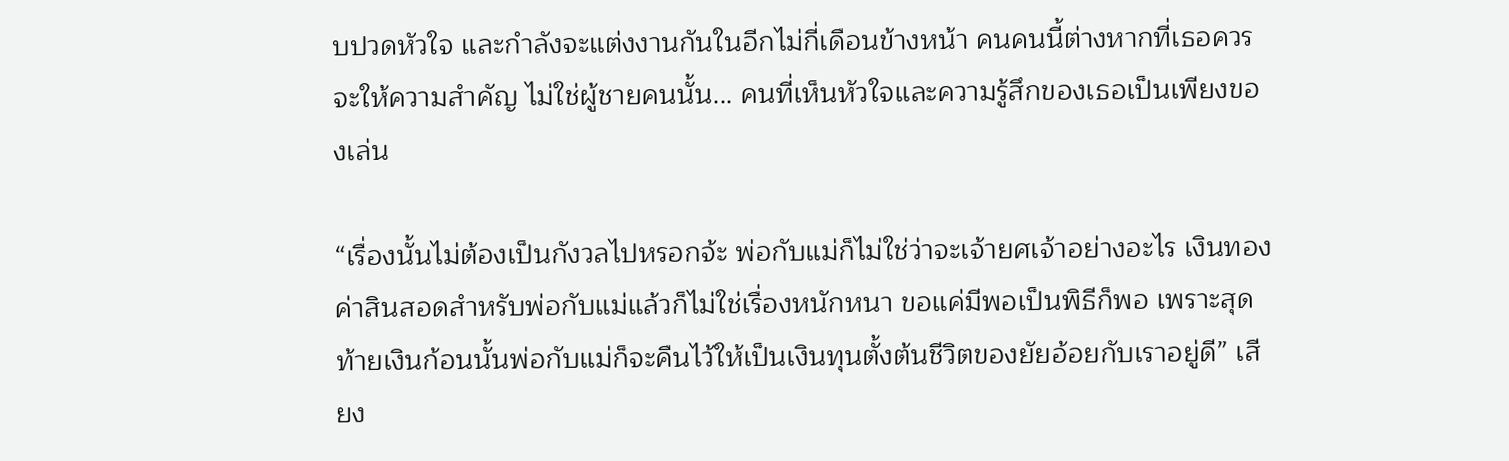บปวดหัวใจ และกำลังจะแต่งงานกันในอีกไม่กี่เดือนข้างหน้า คนคนนี้ต่างหากที่เธอควรจะให้ความสำคัญ ไม่ใช่ผู้ชายคนนั้น... คนที่เห็นหัวใจและความรู้สึกของเธอเป็นเพียงของเล่น

“เรื่องนั้นไม่ต้องเป็นกังวลไปหรอกจ้ะ พ่อกับแม่ก็ไม่ใช่ว่าจะเจ้ายศเจ้าอย่างอะไร เงินทองค่าสินสอดสำหรับพ่อกับแม่แล้วก็ไม่ใช่เรื่องหนักหนา ขอแค่มีพอเป็นพิธีก็พอ เพราะสุดท้ายเงินก้อนนั้นพ่อกับแม่ก็จะคืนไว้ให้เป็นเงินทุนตั้งต้นชีวิตของยัยอ้อยกับเราอยู่ดี” เสียง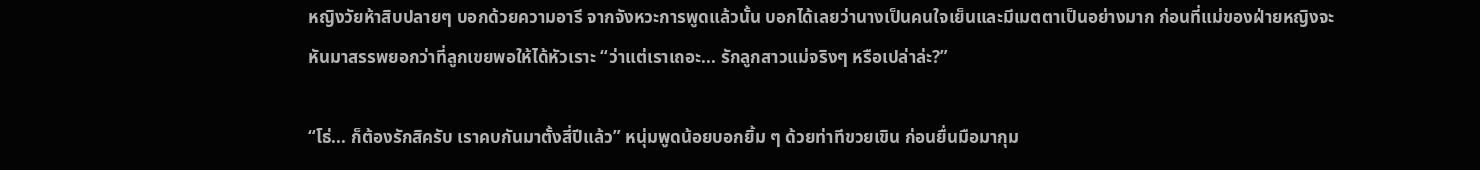หญิงวัยห้าสิบปลายๆ บอกด้วยความอารี จากจังหวะการพูดแล้วนั้น บอกได้เลยว่านางเป็นคนใจเย็นและมีเมตตาเป็นอย่างมาก ก่อนที่แม่ของฝ่ายหญิงจะหันมาสรรพยอกว่าที่ลูกเขยพอให้ได้หัวเราะ “ว่าแต่เราเถอะ... รักลูกสาวแม่จริงๆ หรือเปล่าล่ะ?”

“โธ่... ก็ต้องรักสิครับ เราคบกันมาตั้งสี่ปีแล้ว” หนุ่มพูดน้อยบอกยิ้ม ๆ ด้วยท่าทีขวยเขิน ก่อนยื่นมือมากุม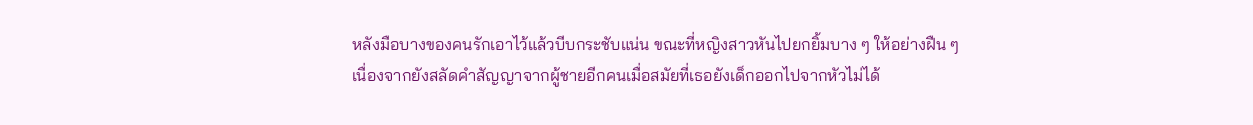หลังมือบางของคนรักเอาไว้แล้วบีบกระชับแน่น ขณะที่หญิงสาวหันไปยกยิ้มบาง ๆ ให้อย่างฝืน ๆ เนื่องจากยังสลัดคำสัญญาจากผู้ชายอีกคนเมื่อสมัยที่เธอยังเด็กออกไปจากหัวไม่ได้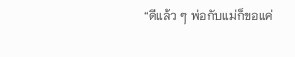“ดีแล้ว ๆ พ่อกับแม่ก็ขอแค่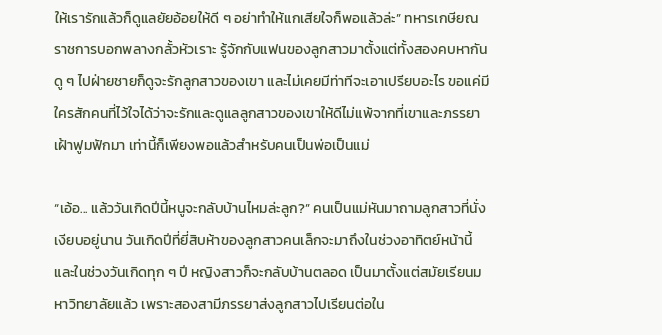ให้เรารักแล้วก็ดูแลยัยอ้อยให้ดี ๆ อย่าทำให้แกเสียใจก็พอแล้วล่ะ” ทหารเกษียณราชการบอกพลางกลั้วหัวเราะ รู้จักกับแฟนของลูกสาวมาตั้งแต่ทั้งสองคบหากัน ดู ๆ ไปฝ่ายชายก็ดูจะรักลูกสาวของเขา และไม่เคยมีท่าทีจะเอาเปรียบอะไร ขอแค่มีใครสักคนที่ไว้ใจได้ว่าจะรักและดูแลลูกสาวของเขาให้ดีไม่แพ้จากที่เขาและภรรยาเฝ้าฟูมฟักมา เท่านี้ก็เพียงพอแล้วสำหรับคนเป็นพ่อเป็นแม่

“เอ้อ... แล้ววันเกิดปีนี้หนูจะกลับบ้านไหมล่ะลูก?” คนเป็นแม่หันมาถามลูกสาวที่นั่งเงียบอยู่นาน วันเกิดปีที่ยี่สิบห้าของลูกสาวคนเล็กจะมาถึงในช่วงอาทิตย์หน้านี้ และในช่วงวันเกิดทุก ๆ ปี หญิงสาวก็จะกลับบ้านตลอด เป็นมาตั้งแต่สมัยเรียนมหาวิทยาลัยแล้ว เพราะสองสามีภรรยาส่งลูกสาวไปเรียนต่อใน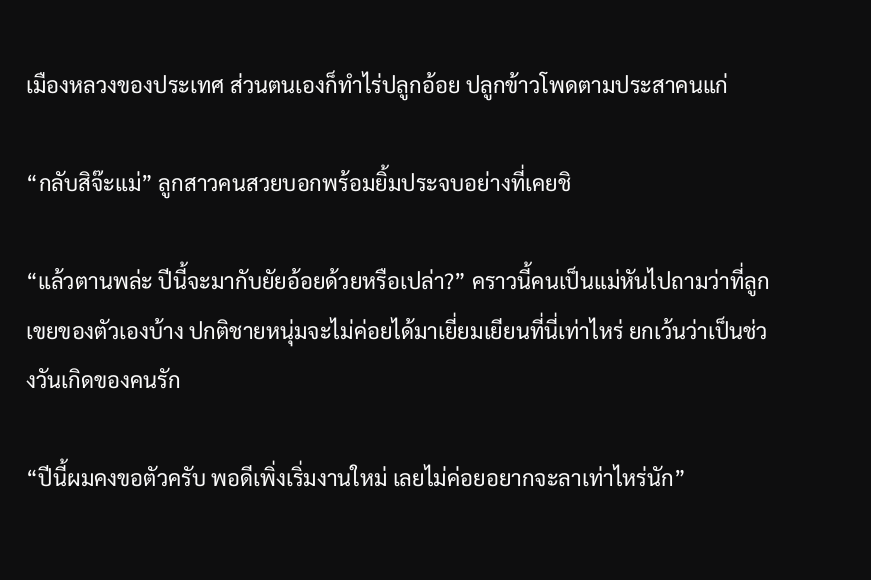เมืองหลวงของประเทศ ส่วนตนเองก็ทำไร่ปลูกอ้อย ปลูกข้าวโพดตามประสาคนแก่

“กลับสิจ๊ะแม่” ลูกสาวคนสวยบอกพร้อมยิ้มประจบอย่างที่เคยชิ

“แล้วตานพล่ะ ปีนี้จะมากับยัยอ้อยด้วยหรือเปล่า?” คราวนี้คนเป็นแม่หันไปถามว่าที่ลูกเขยของตัวเองบ้าง ปกติชายหนุ่มจะไม่ค่อยได้มาเยี่ยมเยียนที่นี่เท่าไหร่ ยกเว้นว่าเป็นช่วงวันเกิดของคนรัก

“ปีนี้ผมคงขอตัวครับ พอดีเพิ่งเริ่มงานใหม่ เลยไม่ค่อยอยากจะลาเท่าไหร่นัก”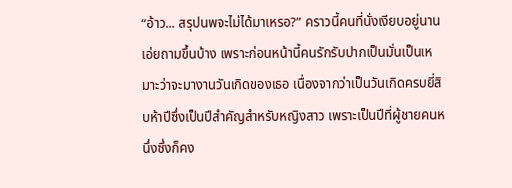“อ้าว... สรุปนพจะไม่ได้มาเหรอ?” คราวนี้คนที่นั่งเงียบอยู่นานเอ่ยถามขึ้นบ้าง เพราะก่อนหน้านี้คนรักรับปากเป็นมั่นเป็นเหมาะว่าจะมางานวันเกิดของเธอ เนื่องจากว่าเป็นวันเกิดครบยี่สิบห้าปีซึ่งเป็นปีสำคัญสำหรับหญิงสาว เพราะเป็นปีที่ผู้ชายคนหนึ่งซึ่งก็คง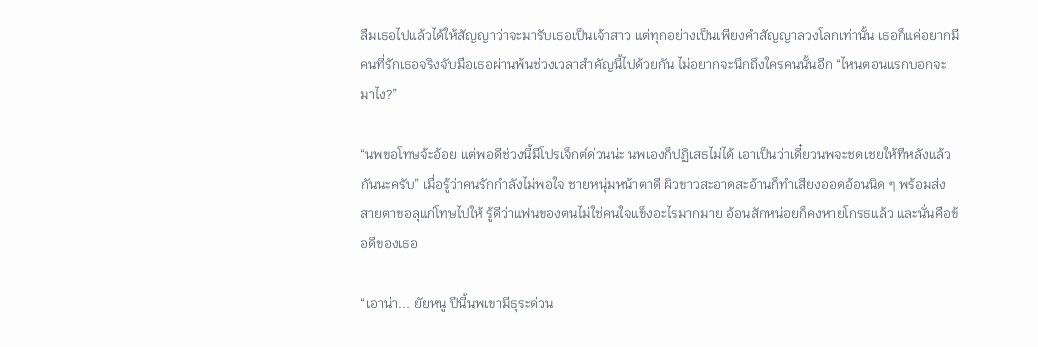ลืมเธอไปแล้วได้ให้สัญญาว่าจะมารับเธอเป็นเจ้าสาว แต่ทุกอย่างเป็นเพียงคำสัญญาลวงโลกเท่านั้น เธอก็แค่อยากมีคนที่รักเธอจริงจับมือเธอผ่านพ้นช่วงเวลาสำคัญนี้ไปด้วยกัน ไม่อยากจะนึกถึงใครคนนั้นอีก “ไหนตอนแรกบอกจะมาไง?”

“นพขอโทษจ้ะอ้อย แต่พอดีช่วงนี้มีโปรเจ็กต์ด่วนน่ะ นพเองก็ปฏิเสธไม่ได้ เอาเป็นว่าเดี๋ยวนพจะชดเชยให้ทีหลังแล้วกันนะครับ” เมื่อรู้ว่าคนรักกำลังไม่พอใจ ชายหนุ่มหน้าตาดี ผิวขาวสะอาดสะอ้านก็ทำเสียงออดอ้อนนิด ๆ พร้อมส่งสายตาขอลุแก่โทษไปให้ รู้ดีว่าแฟนของตนไม่ใช่คนใจแข็งอะไรมากมาย อ้อนสักหน่อยก็คงหายโกรธแล้ว และนั่นคือข้อดีของเธอ

“เอาน่า... ยัยหนู ปีนี้นพเขามีธุระด่วน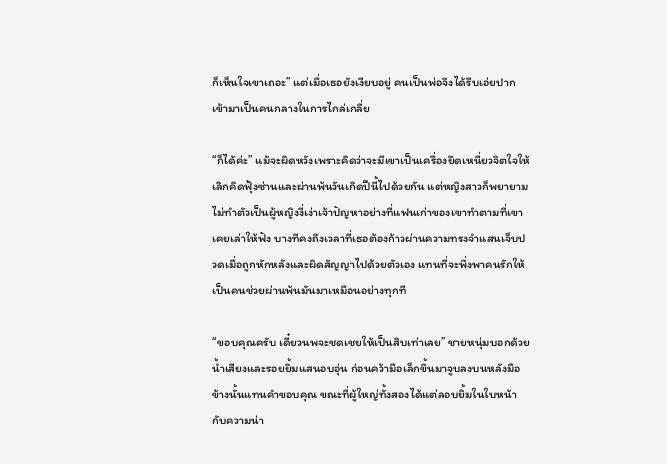ก็เห็นใจเขาเถอะ” แต่เมื่อเธอยังเงียบอยู่ คนเป็นพ่อจึงได้รีบเอ่ยปากเข้ามาเป็นคนกลางในการไกล่เกลี่ย

“ก็ได้ค่ะ” แม้จะผิดหวังเพราะคิดว่าจะมีเขาเป็นเครื่องยึดเหนี่ยวจิตใจให้เลิกคิดฟุ้งซ่านและผ่านพ้นวันเกิดปีนี้ไปด้วยกัน แต่หญิงสาวก็พยายามไม่ทำตัวเป็นผู้หญิงงี่เง่าเจ้าปัญหาอย่างที่แฟนเก่าของเขาทำตามที่เขาเคยเล่าให้ฟัง บางทีคงถึงเวลาที่เธอต้องก้าวผ่านความทรงจำแสนเจ็บปวดเมื่อถูกหักหลังและผิดสัญญาไปด้วยตัวเอง แทนที่จะพึ่งพาคนรักให้เป็นคนช่วยผ่านพ้นมันมาเหมือนอย่างทุกที

“ขอบคุณครับ เดี๋ยวนพจะชดเชยให้เป็นสิบเท่าเลย” ชายหนุ่มบอกด้วยน้ำเสียงและรอยยิ้มแสนอบอุ่น ก่อนคว้ามือเล็กขึ้นมาจูบลงบนหลังมือข้างนั้นแทนคำขอบคุณ ขณะที่ผู้ใหญ่ทั้งสองได้แต่ลอบยิ้มในใบหน้ากับความน่า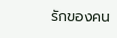รักของคน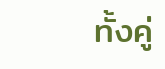ทั้งคู่